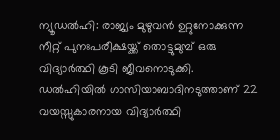ന്യൂഡൽഹി: രാജ്യം മുഴുവൻ ഉറ്റുനോക്കുന്ന നീറ്റ് പുനഃപരീക്ഷയ്ക്ക് തൊട്ടുമുമ്പ് ഒരു വിദ്യാർത്ഥി കൂടി ജീവനൊടുക്കി. ഡൽഹിയിൽ ഗാസിയാബാദിനടുത്താണ് 22 വയസ്സുകാരനായ വിദ്യാർത്ഥി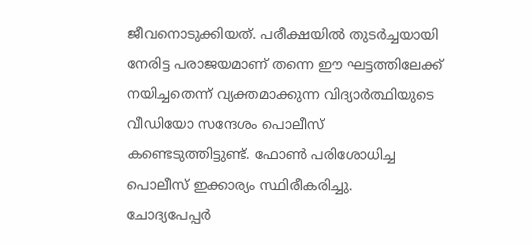ജീവനൊടുക്കിയത്. പരീക്ഷയിൽ തുടർച്ചയായി നേരിട്ട പരാജയമാണ് തന്നെ ഈ ഘട്ടത്തിലേക്ക് നയിച്ചതെന്ന് വ്യക്തമാക്കുന്ന വിദ്യാർത്ഥിയുടെ വീഡിയോ സന്ദേശം പൊലീസ് കണ്ടെടുത്തിട്ടുണ്ട്. ഫോൺ പരിശോധിച്ച പൊലീസ് ഇക്കാര്യം സ്ഥിരീകരിച്ചു.
ചോദ്യപേപ്പർ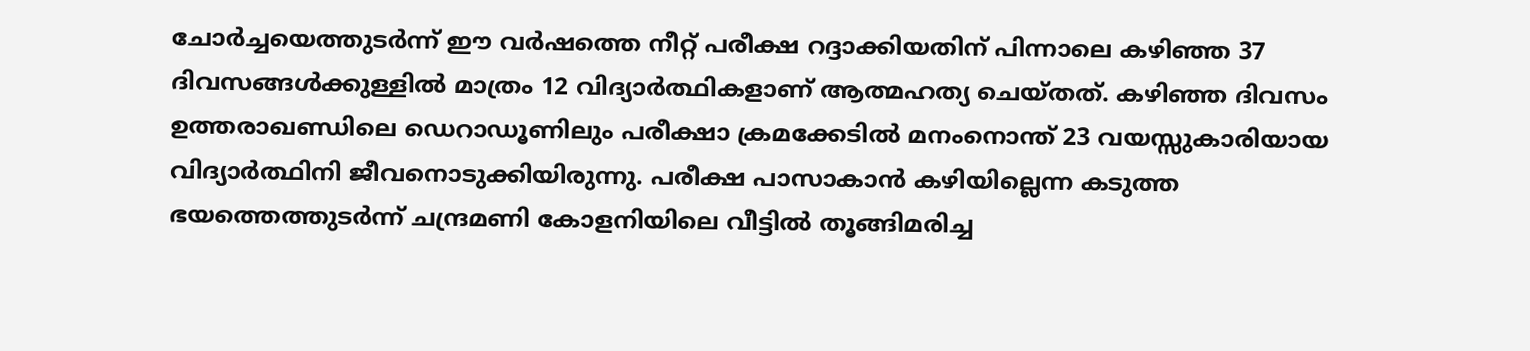ചോർച്ചയെത്തുടർന്ന് ഈ വർഷത്തെ നീറ്റ് പരീക്ഷ റദ്ദാക്കിയതിന് പിന്നാലെ കഴിഞ്ഞ 37 ദിവസങ്ങൾക്കുള്ളിൽ മാത്രം 12 വിദ്യാർത്ഥികളാണ് ആത്മഹത്യ ചെയ്തത്. കഴിഞ്ഞ ദിവസം ഉത്തരാഖണ്ഡിലെ ഡെറാഡൂണിലും പരീക്ഷാ ക്രമക്കേടിൽ മനംനൊന്ത് 23 വയസ്സുകാരിയായ വിദ്യാർത്ഥിനി ജീവനൊടുക്കിയിരുന്നു. പരീക്ഷ പാസാകാൻ കഴിയില്ലെന്ന കടുത്ത ഭയത്തെത്തുടർന്ന് ചന്ദ്രമണി കോളനിയിലെ വീട്ടിൽ തൂങ്ങിമരിച്ച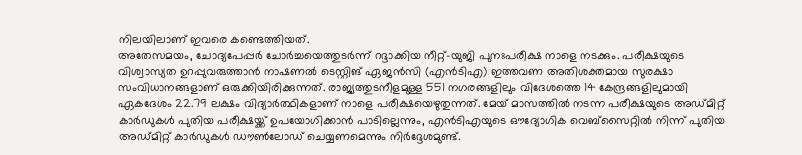നിലയിലാണ് ഇവരെ കണ്ടെത്തിയത്.
അതേസമയം, ചോദ്യപേപ്പർ ചോർച്ചയെത്തുടർന്ന് റദ്ദാക്കിയ നീറ്റ്-യുജി പുനഃപരീക്ഷ നാളെ നടക്കും. പരീക്ഷയുടെ വിശ്വാസ്യത ഉറപ്പുവരുത്താൻ നാഷണൽ ടെസ്റ്റിങ് ഏജൻസി (എൻടിഎ) ഇത്തവണ അതിശക്തമായ സുരക്ഷാ സംവിധാനങ്ങളാണ് ഒരുക്കിയിരിക്കുന്നത്. രാജ്യത്തുടനീളമുള്ള 551 നഗരങ്ങളിലും വിദേശത്തെ 14 കേന്ദ്രങ്ങളിലുമായി ഏകദേശം 22.79 ലക്ഷം വിദ്യാർത്ഥികളാണ് നാളെ പരീക്ഷയെഴുതുന്നത്. മേയ് മാസത്തിൽ നടന്ന പരീക്ഷയുടെ അഡ്മിറ്റ് കാർഡുകൾ പുതിയ പരീക്ഷയ്ക്ക് ഉപയോഗിക്കാൻ പാടില്ലെന്നും, എൻടിഎയുടെ ഔദ്യോഗിക വെബ്സൈറ്റിൽ നിന്ന് പുതിയ അഡ്മിറ്റ് കാർഡുകൾ ഡൗൺലോഡ് ചെയ്യണമെന്നും നിർദ്ദേശമുണ്ട്.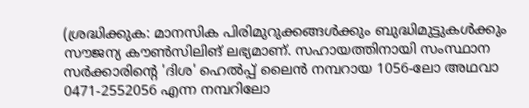(ശ്രദ്ധിക്കുക: മാനസിക പിരിമുറുക്കങ്ങൾക്കും ബുദ്ധിമുട്ടുകൾക്കും സൗജന്യ കൗൺസിലിങ് ലഭ്യമാണ്. സഹായത്തിനായി സംസ്ഥാന സർക്കാരിന്റെ 'ദിശ' ഹെൽപ്പ് ലൈൻ നമ്പറായ 1056-ലോ അഥവാ 0471-2552056 എന്ന നമ്പറിലോ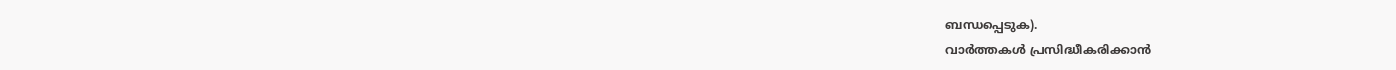ബന്ധപ്പെടുക).
വാർത്തകൾ പ്രസിദ്ധീകരിക്കാൻ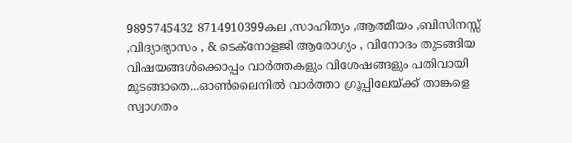9895745432 8714910399കല ,സാഹിത്യം ,ആത്മീയം ,ബിസിനസ്സ് ,വിദ്യാഭ്യാസം , & ടെക്നോളജി ആരോഗ്യം , വിനോദം തുടങ്ങിയ വിഷയങ്ങൾക്കൊപ്പം വാർത്തകളും വിശേഷങ്ങളും പതിവായി മുടങ്ങാതെ...ഓൺലൈനിൽ വാർത്താ ഗ്രൂപ്പിലേയ്ക്ക് താങ്കളെ സ്വാഗതം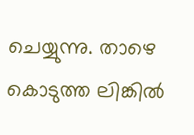ചെയ്യുന്നു. താഴെ കൊടുത്ത ലിങ്കിൽ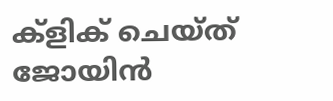ക്ളിക് ചെയ്ത് ജോയിൻ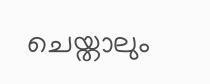ചെയ്താലും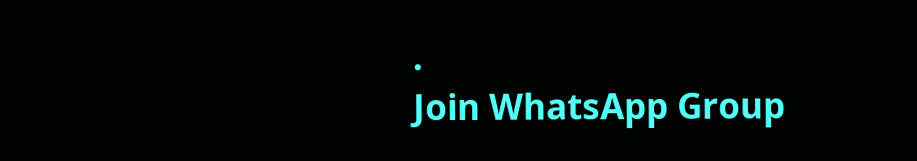.
Join WhatsApp Group